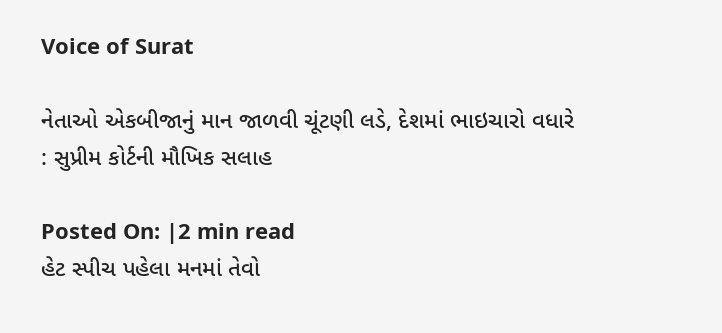Voice of Surat

નેતાઓ એકબીજાનું માન જાળવી ચૂંટણી લડે, દેશમાં ભાઇચારો વધારે : સુપ્રીમ કોર્ટની મૌખિક સલાહ

Posted On: |2 min read
હેટ સ્પીચ પહેલા મનમાં તેવો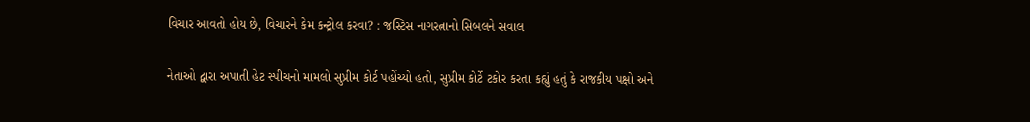વિચાર આવતો હોય છે, વિચારને કેમ કન્ટ્રોલ કરવા? : જસ્ટિસ નાગરત્નાનો સિબલને સવાલ

નેતાઓ દ્વારા અપાતી હેટ સ્પીચનો મામલો સુપ્રીમ કોર્ટ પહોંચ્યો હતો, સુપ્રીમ કોર્ટે ટકોર કરતા કહ્યું હતું કે રાજકીય પક્ષો અને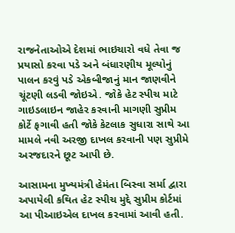રાજનેતાઓએ દેશમાં ભાઇચારો વધે તેવા જ પ્રયાસો કરવા પડે અને બંધારણીય મૂલ્યોનું પાલન કરવું પડે એકબીજાનું માન જાણવીને ચૂંટણી લડવી જોઇએ. જોકે હેટ સ્પીચ માટે ગાઇડલાઇન જાહેર કરવાની માગણી સુપ્રીમ કોર્ટે ફગાવી હતી જોકે કેટલાક સુધારા સાથે આ મામલે નવી અરજી દાખલ કરવાની પણ સુપ્રીમે અરજદારને છૂટ આપી છે.

આસામના મુખ્યમંત્રી હેમંતા બિસ્વા સર્મા દ્વારા અપાયેલી કથિત હેટ સ્પીચ મુદ્દે સુપ્રીમ કોર્ટમાં આ પીઆઇએલ દાખલ કરવામાં આવી હતી.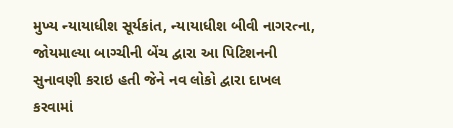મુખ્ય ન્યાયાધીશ સૂર્યકાંત, ન્યાયાધીશ બીવી નાગરત્ના, જોયમાલ્યા બાગ્ચીની બેંચ દ્વારા આ પિટિશનની સુનાવણી કરાઇ હતી જેને નવ લોકો દ્વારા દાખલ કરવામાં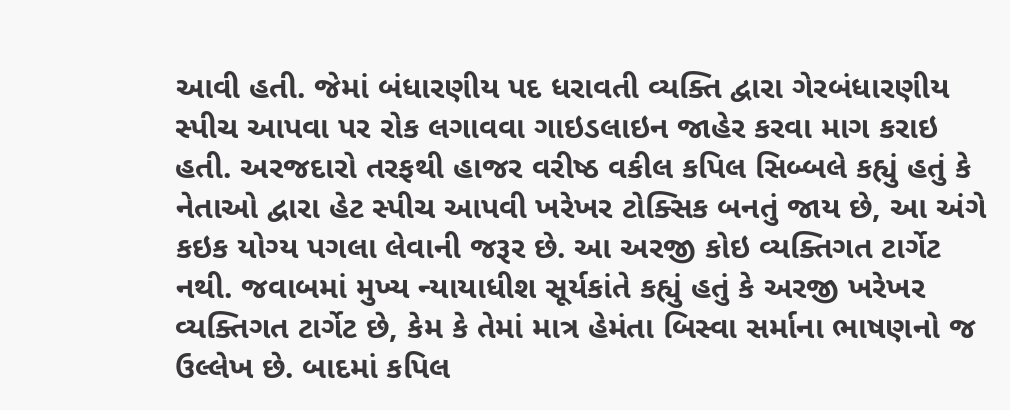આવી હતી. જેમાં બંધારણીય પદ ધરાવતી વ્યક્તિ દ્વારા ગેરબંધારણીય સ્પીચ આપવા પર રોક લગાવવા ગાઇડલાઇન જાહેર કરવા માગ કરાઇ હતી. અરજદારો તરફથી હાજર વરીષ્ઠ વકીલ કપિલ સિબ્બલે કહ્યું હતું કે નેતાઓ દ્વારા હેટ સ્પીચ આપવી ખરેખર ટોક્સિક બનતું જાય છે, આ અંગે કઇક યોગ્ય પગલા લેવાની જરૂર છે. આ અરજી કોઇ વ્યક્તિગત ટાર્ગેટ નથી. જવાબમાં મુખ્ય ન્યાયાધીશ સૂર્યકાંતે કહ્યું હતું કે અરજી ખરેખર વ્યક્તિગત ટાર્ગેટ છે, કેમ કે તેમાં માત્ર હેમંતા બિસ્વા સર્માના ભાષણનો જ ઉલ્લેખ છે. બાદમાં કપિલ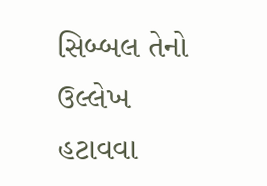સિબ્બલ તેનો ઉલ્લેખ હટાવવા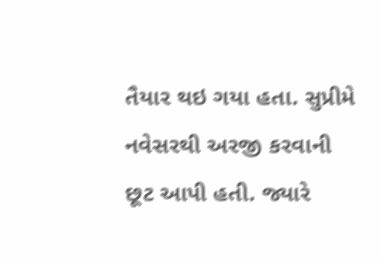તૈયાર થઇ ગયા હતા. સુપ્રીમે નવેસરથી અરજી કરવાની છૂટ આપી હતી. જ્યારે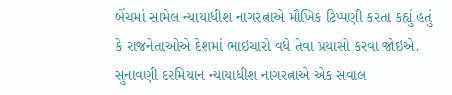બેંચમાં સામેલ ન્યાયાધીશ નાગરત્નાએ મૌખિક ટિપ્પણી કરતા કહ્યું હતું કે રાજનેતાઓએ દેશમાં ભાઇચારો વધે તેવા પ્રયાસો કરવા જોઇએ. સુનાવણી દરમિયાન ન્યાયાધીશ નાગરત્નાએ એક સવાલ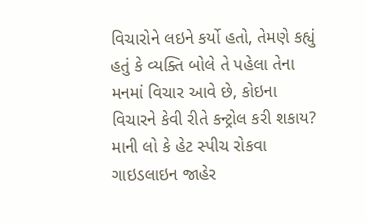વિચારોને લઇને કર્યો હતો, તેમણે કહ્યું હતું કે વ્યક્તિ બોલે તે પહેલા તેના મનમાં વિચાર આવે છે, કોઇના વિચારને કેવી રીતે કન્ટ્રોલ કરી શકાય? માની લો કે હેટ સ્પીચ રોકવા ગાઇડલાઇન જાહેર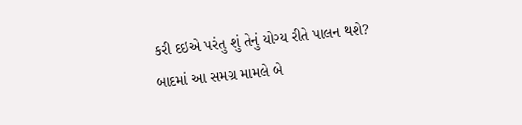કરી દઇએ પરંતુ શું તેનું યોગ્ય રીતે પાલન થશે? બાદમાં આ સમગ્ર મામલે બે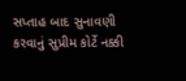સપ્તાહ બાદ સુનાવણી કરવાનું સુપ્રીમ કોર્ટે નક્કી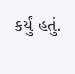કર્યું હતું.